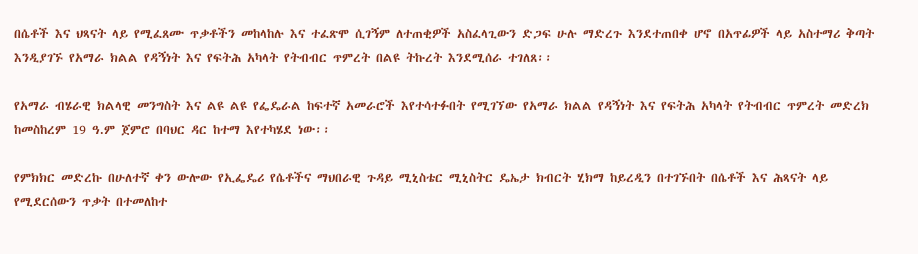በሴቶች እና ህጻናት ላይ የሚፈጸሙ ጥቃቶችን መከላከሉ እና ተፈጽሞ ሲገኝም ለተጠቂዎች አስፈላጊውን ድጋፍ ሁሉ ማድረጉ እንደተጠበቀ ሆኖ በአጥፊዎች ላይ አስተማሪ ቅጣት እንዲያገኙ የአማራ ክልል የዳኝነት እና የፍትሕ አካላት የትብብር ጥምረት በልዩ ትኩረት እንደሚሰራ ተገለጸ፡፡

የአማራ ብሄራዊ ክልላዊ መንግስት እና ልዩ ልዩ የፌዴራል ከፍተኛ አመራሮች እየተሳተፉበት የሚገኘው የአማራ ክልል የዳኝነት እና የፍትሕ አካላት የትብብር ጥምረት መድረክ ከመስከረም 19 ዓ.ም ጀምሮ በባህር ዳር ከተማ እየተካሄደ ነው፡፡

የምክክር መድረኩ በሁለተኛ ቀን ውሎው የኢፌዴሪ የሴቶችና ማህበራዊ ጉዳይ ሚኒስቴር ሚኒስትር ዴኤታ ክብርት ሂክማ ከይረዲን በተገኙበት በሴቶች እና ሕጻናት ላይ የሚደርሰውን ጥቃት በተመለከተ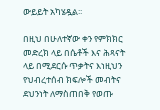ውይይት አካሄዷል፡፡

በዚህ በሁለተኛው ቀን የምክክር መድረክ ላይ በሴቶች እና ሕጻናት ላይ በሚደርሱ ጥቃትና እነዚህን የህብረተሰብ ክፍሎች መብትና ደህንነት ለማስጠበቅ የወጡ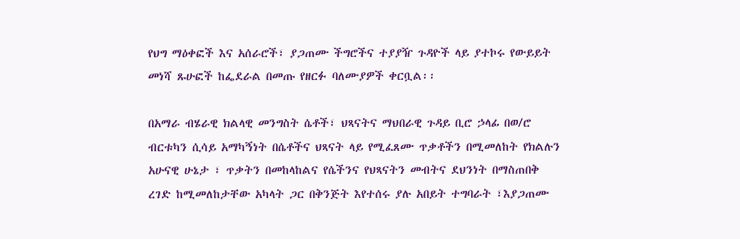የህግ ማዕቀፎች እና አሰራሮች፣ ያጋጠሙ ችግሮችና ተያያዥ ጉዳዮች ላይ ያተኮሩ የውይይት መነሻ ጹሁፎች ከፌደራል በመጡ የዘርፉ ባለሙያዎች ቀርቧል፡፡

በአማራ ብሄራዊ ክልላዊ መንግስት ሴቶች፣ ህጻናትና ማህበራዊ ጉዳይ ቢሮ ኃላፊ በወ/ሮ ብርቱካን ሲሳይ አማካኝነት በሴቶችና ህጻናት ላይ የሚፈጸሙ ጥቃቶችን በሚመለከት የክልሉን አሁናዊ ሁኔታ ፣ ጥቃትን በመከላከልና የሴችንና የህጻናትን መብትና ደህንነት በማስጠበቅ ረገድ ከሚመለከታቸው አካላት ጋር በቅንጅት እየተሰሩ ያሉ አበይት ተግባራት ፣እያጋጠሙ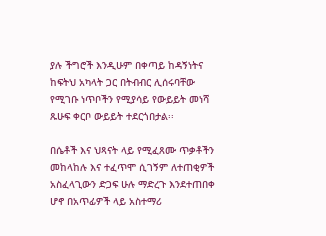ያሉ ችግሮች እንዲሁም በቀጣይ ከዳኝነትና ከፍትህ አካላት ጋር በትብብር ሊሰሩባቸው የሚገቡ ነጥቦችን የሚያሳይ የውይይት መነሻ ጹሁፍ ቀርቦ ውይይት ተደርጎበታል፡፡

በሴቶች እና ህጻናት ላይ የሚፈጸሙ ጥቃቶችን መከላከሉ እና ተፈጥሞ ሲገኝም ለተጠቂዎች አስፈላጊውን ድጋፍ ሁሉ ማድረጉ እንደተጠበቀ ሆኖ በአጥፊዎች ላይ አስተማሪ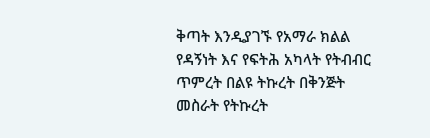ቅጣት እንዲያገኙ የአማራ ክልል የዳኝነት እና የፍትሕ አካላት የትብብር ጥምረት በልዩ ትኩረት በቅንጅት መስራት የትኩረት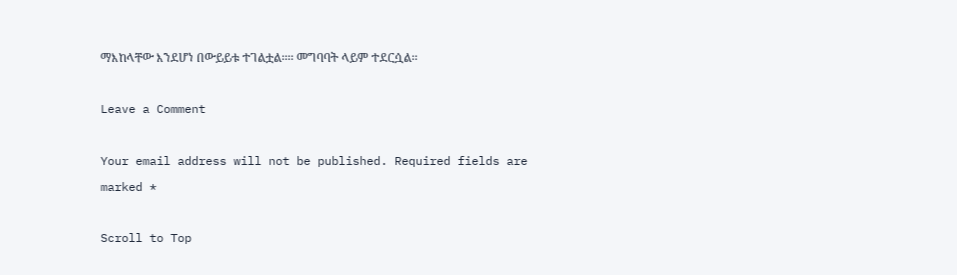ማእከላቸው እንደሆነ በውይይቱ ተገልቷል፡፡፡፡ መግባባት ላይም ተደርሷል፡፡

Leave a Comment

Your email address will not be published. Required fields are marked *

Scroll to Top